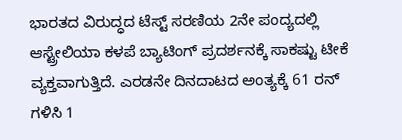ಭಾರತದ ವಿರುದ್ಧದ ಟೆಸ್ಟ್ ಸರಣಿಯ 2ನೇ ಪಂದ್ಯದಲ್ಲಿ ಆಸ್ಟ್ರೇಲಿಯಾ ಕಳಪೆ ಬ್ಯಾಟಿಂಗ್ ಪ್ರದರ್ಶನಕ್ಕೆ ಸಾಕಷ್ಟು ಟೀಕೆ ವ್ಯಕ್ತವಾಗುತ್ತಿದೆ. ಎರಡನೇ ದಿನದಾಟದ ಅಂತ್ಯಕ್ಕೆ 61 ರನ್ ಗಳಿಸಿ 1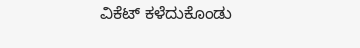ವಿಕೆಟ್ ಕಳೆದುಕೊಂಡು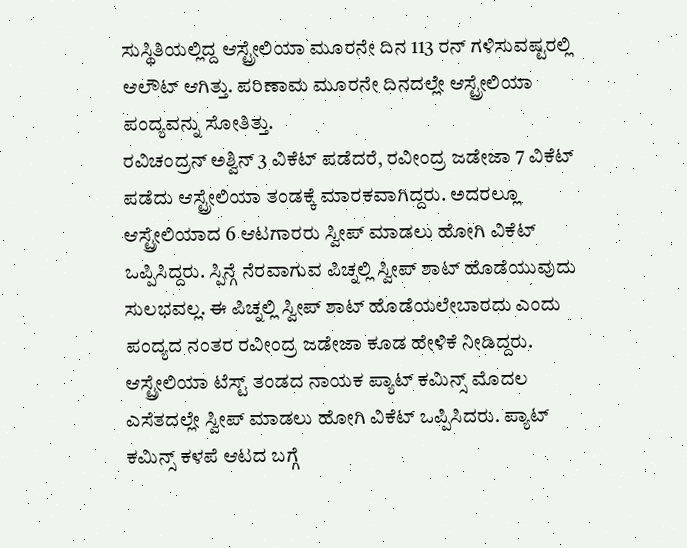ಸುಸ್ಥಿತಿಯಲ್ಲಿದ್ದ ಆಸ್ಟ್ರೇಲಿಯಾ ಮೂರನೇ ದಿನ 113 ರನ್ ಗಳಿಸುವಷ್ಟರಲ್ಲಿ ಆಲೌಟ್ ಆಗಿತ್ತು. ಪರಿಣಾಮ ಮೂರನೇ ದಿನದಲ್ಲೇ ಆಸ್ಟ್ರೇಲಿಯಾ ಪಂದ್ಯವನ್ನು ಸೋತಿತ್ತು.
ರವಿಚಂದ್ರನ್ ಅಶ್ವಿನ್ 3 ವಿಕೆಟ್ ಪಡೆದರೆ, ರವೀಂದ್ರ ಜಡೇಜಾ 7 ವಿಕೆಟ್ ಪಡೆದು ಆಸ್ಟ್ರೇಲಿಯಾ ತಂಡಕ್ಕೆ ಮಾರಕವಾಗಿದ್ದರು. ಅದರಲ್ಲೂ ಆಸ್ಟ್ರೇಲಿಯಾದ 6 ಆಟಗಾರರು ಸ್ವೀಪ್ ಮಾಡಲು ಹೋಗಿ ವಿಕೆಟ್ ಒಪ್ಪಿಸಿದ್ದರು. ಸ್ಪಿನ್ಗೆ ನೆರವಾಗುವ ಪಿಚ್ನಲ್ಲಿ ಸ್ವೀಪ್ ಶಾಟ್ ಹೊಡೆಯುವುದು ಸುಲಭವಲ್ಲ. ಈ ಪಿಚ್ನಲ್ಲಿ ಸ್ವೀಪ್ ಶಾಟ್ ಹೊಡೆಯಲೇಬಾರದು ಎಂದು ಪಂದ್ಯದ ನಂತರ ರವೀಂದ್ರ ಜಡೇಜಾ ಕೂಡ ಹೇಳಿಕೆ ನೀಡಿದ್ದರು.
ಆಸ್ಟ್ರೇಲಿಯಾ ಟೆಸ್ಟ್ ತಂಡದ ನಾಯಕ ಪ್ಯಾಟ್ ಕಮಿನ್ಸ್ ಮೊದಲ ಎಸೆತದಲ್ಲೇ ಸ್ವೀಪ್ ಮಾಡಲು ಹೋಗಿ ವಿಕೆಟ್ ಒಪ್ಪಿಸಿದರು. ಪ್ಯಾಟ್ ಕಮಿನ್ಸ್ ಕಳಪೆ ಆಟದ ಬಗ್ಗೆ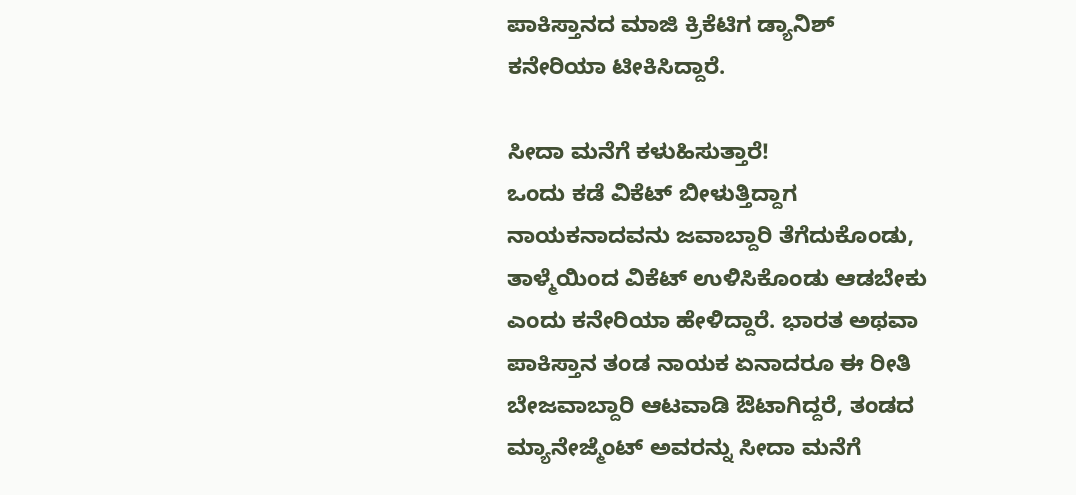ಪಾಕಿಸ್ತಾನದ ಮಾಜಿ ಕ್ರಿಕೆಟಿಗ ಡ್ಯಾನಿಶ್ ಕನೇರಿಯಾ ಟೀಕಿಸಿದ್ದಾರೆ.

ಸೀದಾ ಮನೆಗೆ ಕಳುಹಿಸುತ್ತಾರೆ!
ಒಂದು ಕಡೆ ವಿಕೆಟ್ ಬೀಳುತ್ತಿದ್ದಾಗ ನಾಯಕನಾದವನು ಜವಾಬ್ದಾರಿ ತೆಗೆದುಕೊಂಡು, ತಾಳ್ಮೆಯಿಂದ ವಿಕೆಟ್ ಉಳಿಸಿಕೊಂಡು ಆಡಬೇಕು ಎಂದು ಕನೇರಿಯಾ ಹೇಳಿದ್ದಾರೆ. ಭಾರತ ಅಥವಾ ಪಾಕಿಸ್ತಾನ ತಂಡ ನಾಯಕ ಏನಾದರೂ ಈ ರೀತಿ ಬೇಜವಾಬ್ದಾರಿ ಆಟವಾಡಿ ಔಟಾಗಿದ್ದರೆ, ತಂಡದ ಮ್ಯಾನೇಜ್ಮೆಂಟ್ ಅವರನ್ನು ಸೀದಾ ಮನೆಗೆ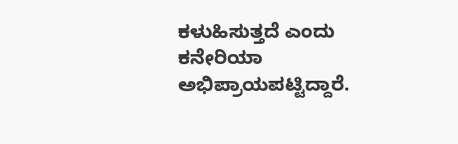ಕಳುಹಿಸುತ್ತದೆ ಎಂದು ಕನೇರಿಯಾ ಅಭಿಪ್ರಾಯಪಟ್ಟಿದ್ದಾರೆ.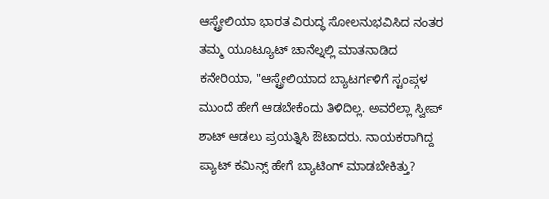ಆಸ್ಟ್ರೇಲಿಯಾ ಭಾರತ ವಿರುದ್ಧ ಸೋಲನುಭವಿಸಿದ ನಂತರ ತಮ್ಮ ಯೂಟ್ಯೂಟ್ ಚಾನೆಲ್ನಲ್ಲಿ ಮಾತನಾಡಿದ ಕನೇರಿಯಾ, "ಆಸ್ಟ್ರೇಲಿಯಾದ ಬ್ಯಾಟರ್ಗಳಿಗೆ ಸ್ಟಂಪ್ಗಳ ಮುಂದೆ ಹೇಗೆ ಆಡಬೇಕೆಂದು ತಿಳಿದಿಲ್ಲ. ಅವರೆಲ್ಲಾ ಸ್ವೀಪ್ ಶಾಟ್ ಆಡಲು ಪ್ರಯತ್ನಿಸಿ ಔಟಾದರು. ನಾಯಕರಾಗಿದ್ದ ಪ್ಯಾಟ್ ಕಮಿನ್ಸ್ ಹೇಗೆ ಬ್ಯಾಟಿಂಗ್ ಮಾಡಬೇಕಿತ್ತು?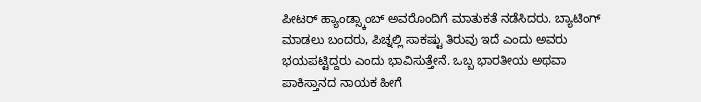ಪೀಟರ್ ಹ್ಯಾಂಡ್ಸ್ಕಾಂಬ್ ಅವರೊಂದಿಗೆ ಮಾತುಕತೆ ನಡೆಸಿದರು. ಬ್ಯಾಟಿಂಗ್ ಮಾಡಲು ಬಂದರು, ಪಿಚ್ನಲ್ಲಿ ಸಾಕಷ್ಟು ತಿರುವು ಇದೆ ಎಂದು ಅವರು ಭಯಪಟ್ಟಿದ್ದರು ಎಂದು ಭಾವಿಸುತ್ತೇನೆ. ಒಬ್ಬ ಭಾರತೀಯ ಅಥವಾ ಪಾಕಿಸ್ತಾನದ ನಾಯಕ ಹೀಗೆ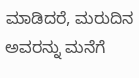ಮಾಡಿದರೆ, ಮರುದಿನ ಅವರನ್ನು ಮನೆಗೆ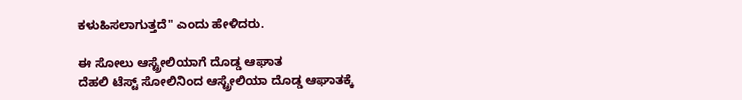ಕಳುಹಿಸಲಾಗುತ್ತದೆ" ಎಂದು ಹೇಳಿದರು.

ಈ ಸೋಲು ಆಸ್ಟ್ರೇಲಿಯಾಗೆ ದೊಡ್ಡ ಆಘಾತ
ದೆಹಲಿ ಟೆಸ್ಟ್ ಸೋಲಿನಿಂದ ಆಸ್ಟ್ರೇಲಿಯಾ ದೊಡ್ಡ ಆಘಾತಕ್ಕೆ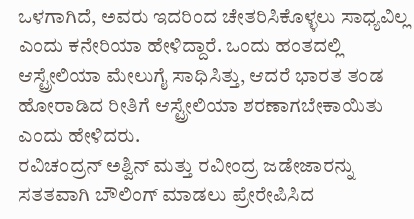ಒಳಗಾಗಿದೆ, ಅವರು ಇದರಿಂದ ಚೇತರಿಸಿಕೊಳ್ಳಲು ಸಾಧ್ಯವಿಲ್ಲ ಎಂದು ಕನೇರಿಯಾ ಹೇಳಿದ್ದಾರೆ. ಒಂದು ಹಂತದಲ್ಲಿ ಆಸ್ಟ್ರೇಲಿಯಾ ಮೇಲುಗೈ ಸಾಧಿಸಿತ್ತು, ಆದರೆ ಭಾರತ ತಂಡ ಹೋರಾಡಿದ ರೀತಿಗೆ ಆಸ್ಟ್ರೇಲಿಯಾ ಶರಣಾಗಬೇಕಾಯಿತು ಎಂದು ಹೇಳಿದರು.
ರವಿಚಂದ್ರನ್ ಅಶ್ವಿನ್ ಮತ್ತು ರವೀಂದ್ರ ಜಡೇಜಾರನ್ನು ಸತತವಾಗಿ ಬೌಲಿಂಗ್ ಮಾಡಲು ಪ್ರೇರೇಪಿಸಿದ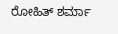ರೋಹಿತ್ ಶರ್ಮಾ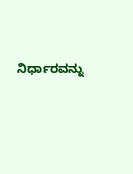ನಿರ್ಧಾರವನ್ನು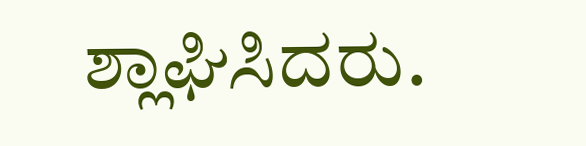ಶ್ಲಾಘಿಸಿದರು.